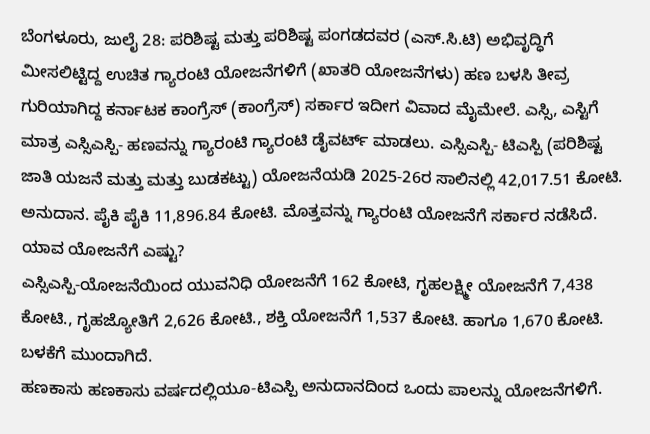ಬೆಂಗಳೂರು, ಜುಲೈ 28: ಪರಿಶಿಷ್ಟ ಮತ್ತು ಪರಿಶಿಷ್ಟ ಪಂಗಡದವರ (ಎಸ್.ಸಿ.ಟಿ) ಅಭಿವೃದ್ಧಿಗೆ ಮೀಸಲಿಟ್ಟಿದ್ದ ಉಚಿತ ಗ್ಯಾರಂಟಿ ಯೋಜನೆಗಳಿಗೆ (ಖಾತರಿ ಯೋಜನೆಗಳು) ಹಣ ಬಳಸಿ ತೀವ್ರ ಗುರಿಯಾಗಿದ್ದ ಕರ್ನಾಟಕ ಕಾಂಗ್ರೆಸ್ (ಕಾಂಗ್ರೆಸ್) ಸರ್ಕಾರ ಇದೀಗ ವಿವಾದ ಮೈಮೇಲೆ. ಎಸ್ಸಿ, ಎಸ್ಟಿಗೆ ಮಾತ್ರ ಎಸ್ಸಿಎಸ್ಪಿ- ಹಣವನ್ನು ಗ್ಯಾರಂಟಿ ಗ್ಯಾರಂಟಿ ಡೈವರ್ಟ್ ಮಾಡಲು. ಎಸ್ಸಿಎಸ್ಪಿ- ಟಿಎಸ್ಪಿ (ಪರಿಶಿಷ್ಟ ಜಾತಿ ಯಜನೆ ಮತ್ತು ಮತ್ತು ಬುಡಕಟ್ಟು) ಯೋಜನೆಯಡಿ 2025-26ರ ಸಾಲಿನಲ್ಲಿ 42,017.51 ಕೋಟಿ. ಅನುದಾನ. ಪೈಕಿ ಪೈಕಿ 11,896.84 ಕೋಟಿ. ಮೊತ್ತವನ್ನು ಗ್ಯಾರಂಟಿ ಯೋಜನೆಗೆ ಸರ್ಕಾರ ನಡೆಸಿದೆ.
ಯಾವ ಯೋಜನೆಗೆ ಎಷ್ಟು?
ಎಸ್ಸಿಎಸ್ಪಿ-ಯೋಜನೆಯಿಂದ ಯುವನಿಧಿ ಯೋಜನೆಗೆ 162 ಕೋಟಿ, ಗೃಹಲಕ್ಷ್ಮೀ ಯೋಜನೆಗೆ 7,438 ಕೋಟಿ., ಗೃಹಜ್ಯೋತಿಗೆ 2,626 ಕೋಟಿ., ಶಕ್ತಿ ಯೋಜನೆಗೆ 1,537 ಕೋಟಿ. ಹಾಗೂ 1,670 ಕೋಟಿ. ಬಳಕೆಗೆ ಮುಂದಾಗಿದೆ.
ಹಣಕಾಸು ಹಣಕಾಸು ವರ್ಷದಲ್ಲಿಯೂ-ಟಿಎಸ್ಪಿ ಅನುದಾನದಿಂದ ಒಂದು ಪಾಲನ್ನು ಯೋಜನೆಗಳಿಗೆ.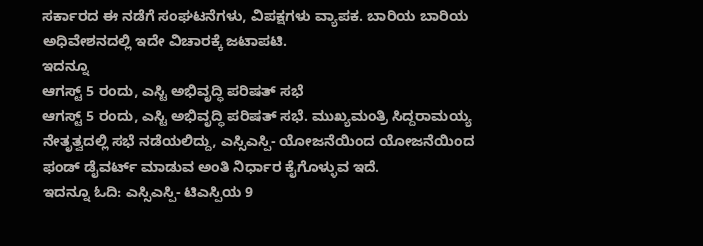ಸರ್ಕಾರದ ಈ ನಡೆಗೆ ಸಂಘಟನೆಗಳು, ವಿಪಕ್ಷಗಳು ವ್ಯಾಪಕ. ಬಾರಿಯ ಬಾರಿಯ ಅಧಿವೇಶನದಲ್ಲಿ ಇದೇ ವಿಚಾರಕ್ಕೆ ಜಟಾಪಟಿ.
ಇದನ್ನೂ
ಆಗಸ್ಟ್ 5 ರಂದು, ಎಸ್ಟಿ ಅಭಿವೃದ್ಧಿ ಪರಿಷತ್ ಸಭೆ
ಆಗಸ್ಟ್ 5 ರಂದು, ಎಸ್ಟಿ ಅಭಿವೃದ್ಧಿ ಪರಿಷತ್ ಸಭೆ. ಮುಖ್ಯಮಂತ್ರಿ ಸಿದ್ದರಾಮಯ್ಯ ನೇತೃತ್ವದಲ್ಲಿ ಸಭೆ ನಡೆಯಲಿದ್ದು, ಎಸ್ಸಿಎಸ್ಪಿ- ಯೋಜನೆಯಿಂದ ಯೋಜನೆಯಿಂದ ಫಂಡ್ ಡೈವರ್ಟ್ ಮಾಡುವ ಅಂತಿ ನಿರ್ಧಾರ ಕೈಗೊಳ್ಳುವ ಇದೆ.
ಇದನ್ನೂ ಓದಿ: ಎಸ್ಸಿಎಸ್ಪಿ- ಟಿಎಸ್ಪಿಯ 9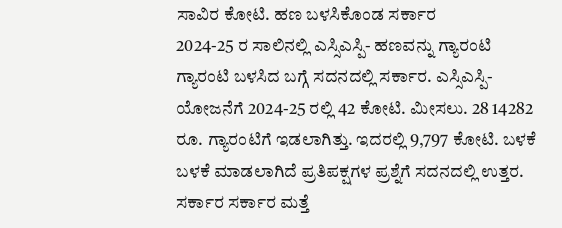ಸಾವಿರ ಕೋಟಿ. ಹಣ ಬಳಸಿಕೊಂಡ ಸರ್ಕಾರ
2024-25 ರ ಸಾಲಿನಲ್ಲಿ ಎಸ್ಸಿಎಸ್ಪಿ- ಹಣವನ್ನು ಗ್ಯಾರಂಟಿ ಗ್ಯಾರಂಟಿ ಬಳಸಿದ ಬಗ್ಗೆ ಸದನದಲ್ಲಿ ಸರ್ಕಾರ. ಎಸ್ಸಿಎಸ್ಪಿ- ಯೋಜನೆಗೆ 2024-25 ರಲ್ಲಿ 42 ಕೋಟಿ. ಮೀಸಲು. 28 14282 ರೂ. ಗ್ಯಾರಂಟಿಗೆ ಇಡಲಾಗಿತ್ತು. ಇದರಲ್ಲಿ 9,797 ಕೋಟಿ. ಬಳಕೆ ಬಳಕೆ ಮಾಡಲಾಗಿದೆ ಪ್ರತಿಪಕ್ಷಗಳ ಪ್ರಶ್ನೆಗೆ ಸದನದಲ್ಲಿ ಉತ್ತರ. ಸರ್ಕಾರ ಸರ್ಕಾರ ಮತ್ತೆ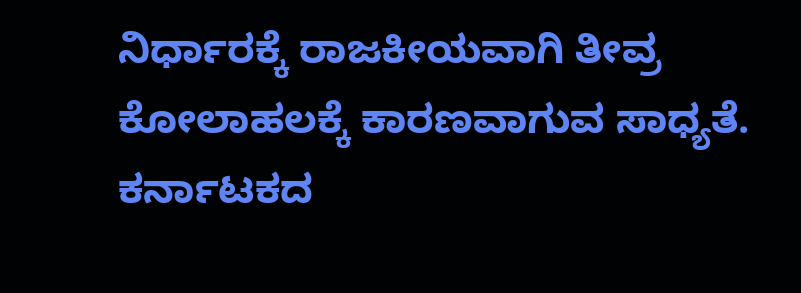ನಿರ್ಧಾರಕ್ಕೆ ರಾಜಕೀಯವಾಗಿ ತೀವ್ರ ಕೋಲಾಹಲಕ್ಕೆ ಕಾರಣವಾಗುವ ಸಾಧ್ಯತೆ.
ಕರ್ನಾಟಕದ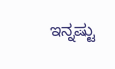ಇನ್ನಷ್ಟು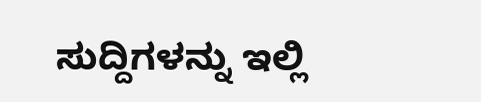ಸುದ್ದಿಗಳನ್ನು ಇಲ್ಲಿ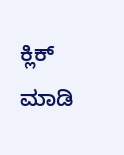ಕ್ಲಿಕ್ ಮಾಡಿ